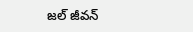జల్‌ జీవన్‌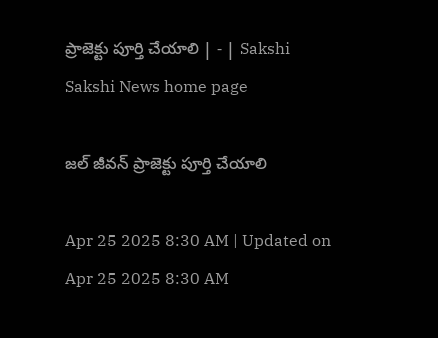ప్రాజెక్టు పూర్తి చేయాలి | - | Sakshi
Sakshi News home page

జల్‌ జీవన్‌ ప్రాజెక్టు పూర్తి చేయాలి

Apr 25 2025 8:30 AM | Updated on Apr 25 2025 8:30 AM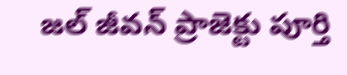జల్‌ జీవన్‌ ప్రాజెక్టు పూర్తి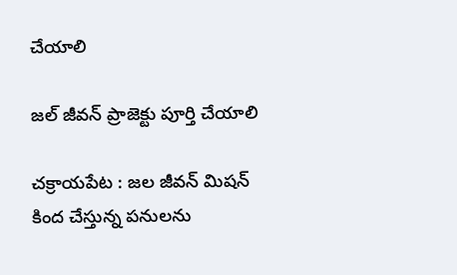చేయాలి

జల్‌ జీవన్‌ ప్రాజెక్టు పూర్తి చేయాలి

చక్రాయపేట : జల జీవన్‌ మిషన్‌ కింద చేస్తున్న పనులను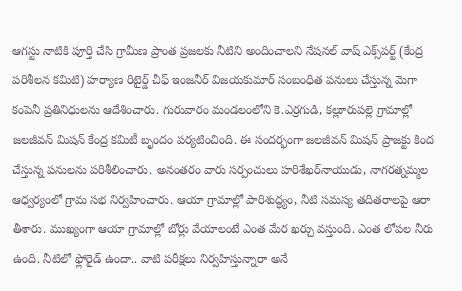ఆగస్టు నాటికి పూర్తి చేసి గ్రామీణ ప్రాంత ప్రజలకు నీటిని అందించాలని నేషనల్‌ వాష్‌ ఎక్స్‌పర్ట్‌ (కేంద్ర పరిశీలన కమిటి) హర్యాణ రిటైర్డ్‌ చీఫ్‌ ఇంజనీర్‌ విజయకుమార్‌ సంబంధిత పనులు చేస్తున్న మెగా కంపెనీ ప్రతినిధులను ఆదేశించారు. గురువారం మండలంలోని కె.ఎర్రగుడి, కల్లూరుపల్లె గ్రామాల్లో జలజీవన్‌ మిషన్‌ కేంద్ర కమిటీ బృందం పర్యటించింది. ఈ సందర్భంగా జలజీవన్‌ మిషన్‌ ప్రాజక్టు కింద చేస్తున్న పనులను పరిశీలించారు. అనంతరం వారు సర్పంచులు హరిశేఖర్‌నాయుడు, నాగరత్నమ్మల ఆధ్వర్యంలో గ్రామ సభ నిర్వహించారు. ఆయా గ్రామాల్లో పారిశుద్ధ్యం, నీటి సమస్య తదితరాలపై ఆరా తీశారు. ముఖ్యంగా ఆయా గ్రామాల్లో బోర్లు వేయాలంటే ఎంత మేర ఖర్చు వస్తుంది. ఎంత లోపల నీరు ఉంది. నీటిలో ఫ్లోరైడ్‌ ఉందా.. వాటి పరీక్షలు నిర్వహిస్తున్నారా అనే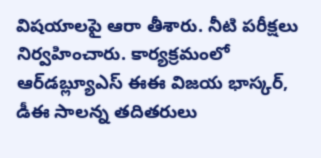విషయాలపై ఆరా తీశారు. నీటి పరీక్షలు నిర్వహించారు. కార్యక్రమంలో ఆర్‌డబ్ల్యూఎస్‌ ఈఈ విజయ భాస్కర్‌, డీఈ సాలన్న తదితరులు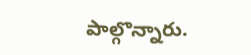పాల్గొన్నారు.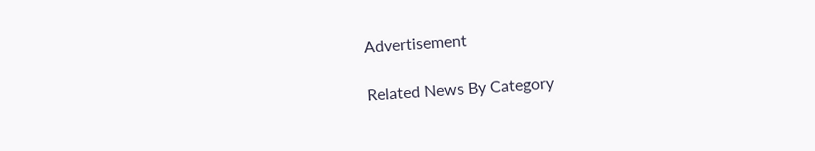Advertisement

Related News By Category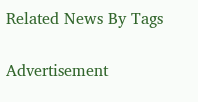Related News By Tags

Advertisement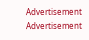Advertisement
Advertisement